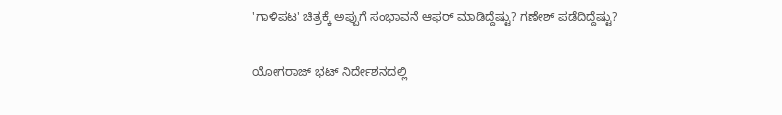'ಗಾಳಿಪಟ' ಚಿತ್ರಕ್ಕೆ ಅಪ್ಪುಗೆ ಸಂಭಾವನೆ ಆಫರ್ ಮಾಡಿದ್ದೆಷ್ಟು? ಗಣೇಶ್‌ ಪಡೆದಿದ್ದೆಷ್ಟು?

ಯೋಗರಾಜ್ ಭಟ್ ನಿರ್ದೇಶನದಲ್ಲಿ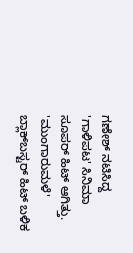ಗಣೇಶ್ ನಟಿಸಿದ್ದ 'ಗಾಳಿಪಟ' ಸಿನಿಮಾ ಸೂಪರ್ ಹಿಟ್ ಆಗಿತ್ತು. 'ಮುಂಗಾರುಮಳೆ' ಬ್ಲಾಕ್‌ಬಸ್ಟರ್ ಹಿಟ್ ಬಳಿಕ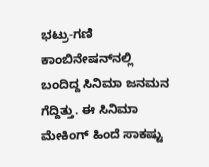ಭಟ್ರು-ಗಣಿ ಕಾಂಬಿನೇಷನ್‌ನಲ್ಲಿ ಬಂದಿದ್ದ ಸಿನಿಮಾ ಜನಮನ ಗೆದ್ದಿತ್ತು. ಈ ಸಿನಿಮಾ ಮೇಕಿಂಗ್ ಹಿಂದೆ ಸಾಕಷ್ಟು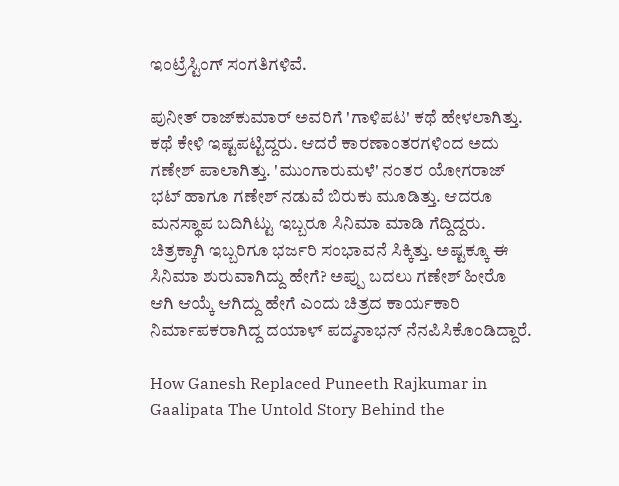ಇಂಟ್ರೆಸ್ಟಿಂಗ್ ಸಂಗತಿಗಳಿವೆ.

ಪುನೀತ್ ರಾಜ್‌ಕುಮಾರ್ ಅವರಿಗೆ 'ಗಾಳಿಪಟ' ಕಥೆ ಹೇಳಲಾಗಿತ್ತು. ಕಥೆ ಕೇಳಿ ಇಷ್ಟಪಟ್ಟಿದ್ದರು. ಆದರೆ ಕಾರಣಾಂತರಗಳಿಂದ ಅದು ಗಣೇಶ್ ಪಾಲಾಗಿತ್ತು. 'ಮುಂಗಾರುಮಳೆ' ನಂತರ ಯೋಗರಾಜ್ ಭಟ್ ಹಾಗೂ ಗಣೇಶ್ ನಡುವೆ ಬಿರುಕು ಮೂಡಿತ್ತು. ಆದರೂ ಮನಸ್ಥಾಪ ಬದಿಗಿಟ್ಟು ಇಬ್ಬರೂ ಸಿನಿಮಾ ಮಾಡಿ ಗೆದ್ದಿದ್ದರು. ಚಿತ್ರಕ್ಕಾಗಿ ಇಬ್ಬರಿಗೂ ಭರ್ಜರಿ ಸಂಭಾವನೆ ಸಿಕ್ಕಿತ್ತು. ಅಷ್ಟಕ್ಕೂ ಈ ಸಿನಿಮಾ ಶುರುವಾಗಿದ್ದು ಹೇಗೆ? ಅಪ್ಪು ಬದಲು ಗಣೇಶ್ ಹೀರೊ ಆಗಿ ಆಯ್ಕೆ ಆಗಿದ್ದು ಹೇಗೆ ಎಂದು ಚಿತ್ರದ ಕಾರ್ಯಕಾರಿ ನಿರ್ಮಾಪಕರಾಗಿದ್ದ ದಯಾಳ್ ಪದ್ಮನಾಭನ್ ನೆನಪಿಸಿಕೊಂಡಿದ್ದಾರೆ.

How Ganesh Replaced Puneeth Rajkumar in Gaalipata The Untold Story Behind the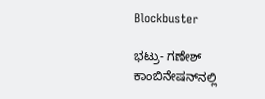Blockbuster

ಭಟ್ರು- ಗಣೇಶ್ ಕಾಂಬಿನೇಷನ್‌ನಲ್ಲಿ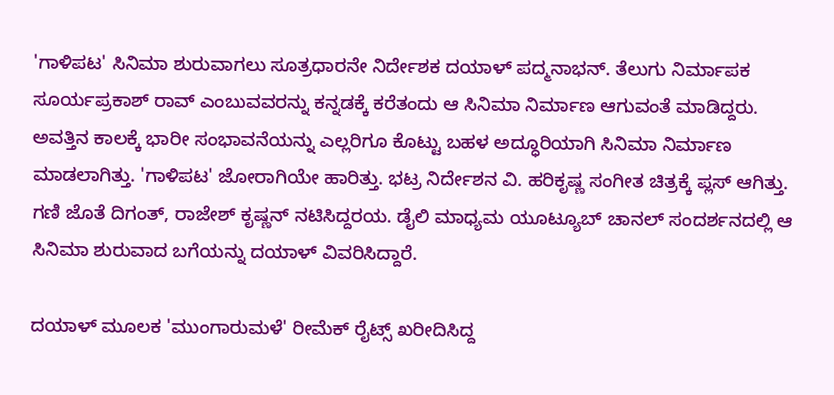'ಗಾಳಿಪಟ' ಸಿನಿಮಾ ಶುರುವಾಗಲು ಸೂತ್ರಧಾರನೇ ನಿರ್ದೇಶಕ ದಯಾಳ್ ಪದ್ಮನಾಭನ್. ತೆಲುಗು ನಿರ್ಮಾಪಕ ಸೂರ್ಯಪ್ರಕಾಶ್ ರಾವ್ ಎಂಬುವವರನ್ನು ಕನ್ನಡಕ್ಕೆ ಕರೆತಂದು ಆ ಸಿನಿಮಾ ನಿರ್ಮಾಣ ಆಗುವಂತೆ ಮಾಡಿದ್ದರು. ಅವತ್ತಿನ ಕಾಲಕ್ಕೆ ಭಾರೀ ಸಂಭಾವನೆಯನ್ನು ಎಲ್ಲರಿಗೂ ಕೊಟ್ಟು ಬಹಳ ಅದ್ಧೂರಿಯಾಗಿ ಸಿನಿಮಾ ನಿರ್ಮಾಣ ಮಾಡಲಾಗಿತ್ತು. 'ಗಾಳಿಪಟ' ಜೋರಾಗಿಯೇ ಹಾರಿತ್ತು. ಭಟ್ರ ನಿರ್ದೇಶನ ವಿ. ಹರಿಕೃಷ್ಣ ಸಂಗೀತ ಚಿತ್ರಕ್ಕೆ ಪ್ಲಸ್ ಆಗಿತ್ತು. ಗಣಿ ಜೊತೆ ದಿಗಂತ್, ರಾಜೇಶ್ ಕೃಷ್ಣನ್ ನಟಿಸಿದ್ದರಯ. ಡೈಲಿ ಮಾಧ್ಯಮ ಯೂಟ್ಯೂಬ್ ಚಾನಲ್ ಸಂದರ್ಶನದಲ್ಲಿ ಆ ಸಿನಿಮಾ ಶುರುವಾದ ಬಗೆಯನ್ನು ದಯಾಳ್ ವಿವರಿಸಿದ್ದಾರೆ.

ದಯಾಳ್ ಮೂಲಕ 'ಮುಂಗಾರುಮಳೆ' ರೀಮೆಕ್ ರೈಟ್ಸ್ ಖರೀದಿಸಿದ್ದ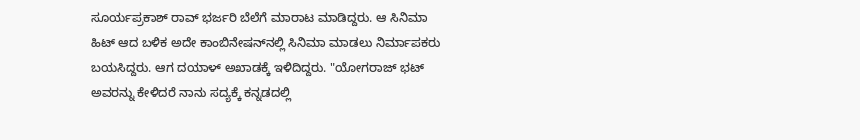ಸೂರ್ಯಪ್ರಕಾಶ್ ರಾವ್ ಭರ್ಜರಿ ಬೆಲೆಗೆ ಮಾರಾಟ ಮಾಡಿದ್ದರು. ಆ ಸಿನಿಮಾ ಹಿಟ್ ಆದ ಬಳಿಕ ಅದೇ ಕಾಂಬಿನೇಷನ್‌ನಲ್ಲಿ ಸಿನಿಮಾ ಮಾಡಲು ನಿರ್ಮಾಪಕರು ಬಯಸಿದ್ದರು. ಆಗ ದಯಾಳ್ ಅಖಾಡಕ್ಕೆ ಇಳಿದಿದ್ದರು. "ಯೋಗರಾಜ್ ಭಟ್ ಅವರನ್ನು ಕೇಳಿದರೆ ನಾನು ಸದ್ಯಕ್ಕೆ ಕನ್ನಡದಲ್ಲಿ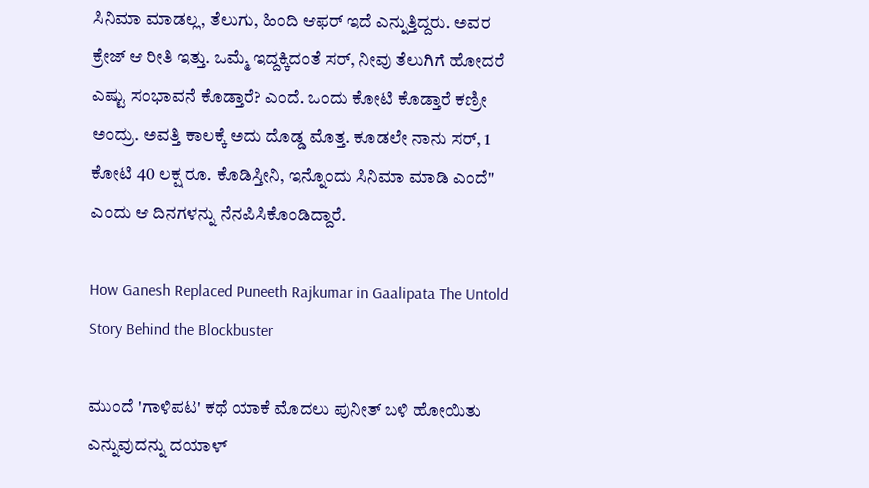ಸಿನಿಮಾ ಮಾಡಲ್ಲ, ತೆಲುಗು, ಹಿಂದಿ ಆಫರ್ ಇದೆ ಎನ್ನುತ್ತಿದ್ದರು. ಅವರ ಕ್ರೇಜ್ ಆ ರೀತಿ ಇತ್ತು. ಒಮ್ಮೆ ಇದ್ದಕ್ಕಿದಂತೆ ಸರ್, ನೀವು ತೆಲುಗಿಗೆ ಹೋದರೆ ಎಷ್ಟು ಸಂಭಾವನೆ ಕೊಡ್ತಾರೆ? ಎಂದೆ. ಒಂದು ಕೋಟಿ ಕೊಡ್ತಾರೆ ಕಣ್ರೀ ಅಂದ್ರು. ಅವತ್ತಿ ಕಾಲಕ್ಕೆ ಅದು ದೊಡ್ಡ ಮೊತ್ತ. ಕೂಡಲೇ ನಾನು ಸರ್, 1 ಕೋಟಿ 40 ಲಕ್ಷ ರೂ. ಕೊಡಿಸ್ತೀನಿ, ಇನ್ನೊಂದು ಸಿನಿಮಾ ಮಾಡಿ ಎಂದೆ" ಎಂದು ಆ ದಿನಗಳನ್ನು ನೆನಪಿಸಿಕೊಂಡಿದ್ದಾರೆ.

How Ganesh Replaced Puneeth Rajkumar in Gaalipata The Untold Story Behind the Blockbuster

ಮುಂದೆ 'ಗಾಳಿಪಟ' ಕಥೆ ಯಾಕೆ ಮೊದಲು ಪುನೀತ್ ಬಳಿ ಹೋಯಿತು ಎನ್ನುವುದನ್ನು ದಯಾಳ್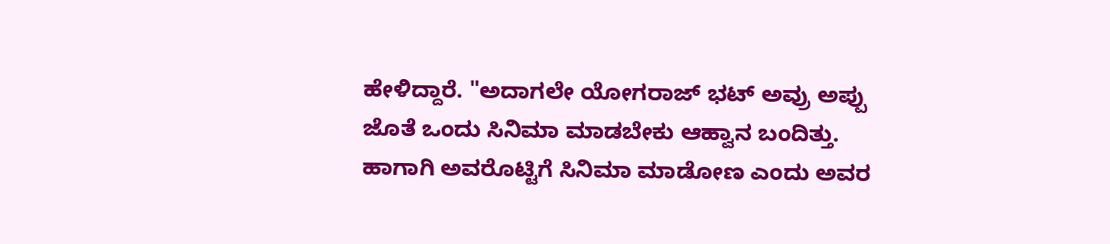ಹೇಳಿದ್ದಾರೆ. "ಅದಾಗಲೇ ಯೋಗರಾಜ್‌ ಭಟ್ ಅವ್ರು ಅಪ್ಪು ಜೊತೆ ಒಂದು ಸಿನಿಮಾ ಮಾಡಬೇಕು ಆಹ್ವಾನ ಬಂದಿತ್ತು. ಹಾಗಾಗಿ ಅವರೊಟ್ಟಿಗೆ ಸಿನಿಮಾ ಮಾಡೋಣ ಎಂದು ಅವರ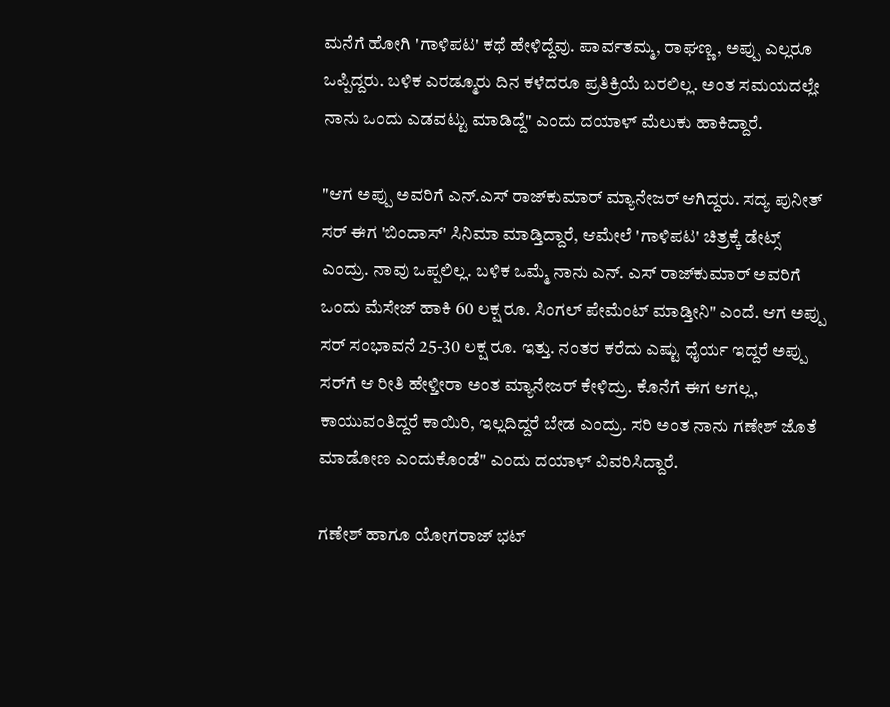ಮನೆಗೆ ಹೋಗಿ 'ಗಾಳಿಪಟ' ಕಥೆ ಹೇಳಿದ್ದೆವು. ಪಾರ್ವತಮ್ಮ, ರಾಘಣ್ಣ, ಅಪ್ಪು ಎಲ್ಲರೂ ಒಪ್ಪಿದ್ದರು. ಬಳಿಕ ಎರಡ್ಮೂರು ದಿನ ಕಳೆದರೂ ಪ್ರತಿಕ್ರಿಯೆ ಬರಲಿಲ್ಲ. ಅಂತ ಸಮಯದಲ್ಲೇ ನಾನು ಒಂದು ಎಡವಟ್ಟು ಮಾಡಿದ್ದೆ" ಎಂದು ದಯಾಳ್ ಮೆಲುಕು ಹಾಕಿದ್ದಾರೆ.

"ಆಗ ಅಪ್ಪು ಅವರಿಗೆ ಎನ್‌.ಎಸ್ ರಾಜ್‌ಕುಮಾರ್ ಮ್ಯಾನೇಜರ್ ಆಗಿದ್ದರು. ಸದ್ಯ ಪುನೀತ್ ಸರ್ ಈಗ 'ಬಿಂದಾಸ್' ಸಿನಿಮಾ ಮಾಡ್ತಿದ್ದಾರೆ, ಆಮೇಲೆ 'ಗಾಳಿಪಟ' ಚಿತ್ರಕ್ಕೆ ಡೇಟ್ಸ್ ಎಂದ್ರು. ನಾವು ಒಪ್ಪಲಿಲ್ಲ. ಬಳಿಕ ಒಮ್ಮೆ ನಾನು ಎನ್‌. ಎಸ್ ರಾಜ್‌ಕುಮಾರ್ ಅವರಿಗೆ ಒಂದು ಮೆಸೇಜ್ ಹಾಕಿ 60 ಲಕ್ಷ ರೂ. ಸಿಂಗಲ್ ಪೇಮೆಂಟ್ ಮಾಡ್ತೀನಿ" ಎಂದೆ. ಆಗ ಅಪ್ಪು ಸರ್ ಸಂಭಾವನೆ 25-30 ಲಕ್ಷ ರೂ. ಇತ್ತು. ನಂತರ ಕರೆದು ಎಷ್ಟು ಧೈರ್ಯ ಇದ್ದರೆ ಅಪ್ಪು ಸರ್‌ಗೆ ಆ ರೀತಿ ಹೇಳ್ತೀರಾ ಅಂತ ಮ್ಯಾನೇಜರ್ ಕೇಳಿದ್ರು. ಕೊನೆಗೆ ಈಗ ಆಗಲ್ಲ, ಕಾಯುವಂತಿದ್ದರೆ ಕಾಯಿರಿ, ಇಲ್ಲದಿದ್ದರೆ ಬೇಡ ಎಂದ್ರು. ಸರಿ ಅಂತ ನಾನು ಗಣೇಶ್ ಜೊತೆ ಮಾಡೋಣ ಎಂದುಕೊಂಡೆ" ಎಂದು ದಯಾಳ್ ವಿವರಿಸಿದ್ದಾರೆ.

ಗಣೇಶ್ ಹಾಗೂ ಯೋಗರಾಜ್‌ ಭಟ್‌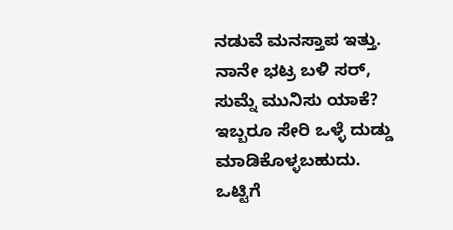ನಡುವೆ ಮನಸ್ತಾಪ ಇತ್ತು. ನಾನೇ ಭಟ್ರ ಬಳಿ ಸರ್, ಸುಮ್ನೆ ಮುನಿಸು ಯಾಕೆ? ಇಬ್ಬರೂ ಸೇರಿ ಒಳ್ಳೆ ದುಡ್ಡು ಮಾಡಿಕೊಳ್ಳಬಹುದು. ಒಟ್ಟಿಗೆ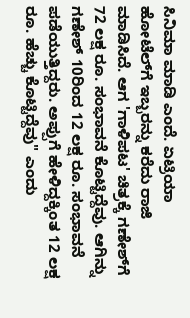ಸಿನಿಮಾ ಮಾಡಿ ಎಂದೆ. ಏಟ್ರಿಯಾ ಹೋಟೆಲ್‌ಗೆ ಇಬ್ಬರನ್ನು ಕರೆದು ರಾಜಿ ಮಾಡಿಸಿದೆ. ಆಗ 'ಗಾಳಿಪಟ' ಚಿತ್ರಕ್ಕೆ ಗಣೇಶ್‌ಗೆ 72 ಲಕ್ಷ ರೂ. ಸಂಭಾವನೆ ಕೊಟ್ಟಿದ್ದೆವು. ಆಗಿನ್ನು ಗಣೇಶ್ 10ರಿಂದ 12 ಲಕ್ಷ ರೂ. ಸಂಭಾವನೆ ಪಡೆಯುತ್ತಿದ್ದರು. ಅಪ್ಪುಗೆ ಹೇಳಿದ್ದಕ್ಕಿಂತ 12 ಲಕ್ಷ ರೂ. ಹೆಚ್ಚು ಕೊಟ್ಟಿದ್ದೆವು" ಎಂದು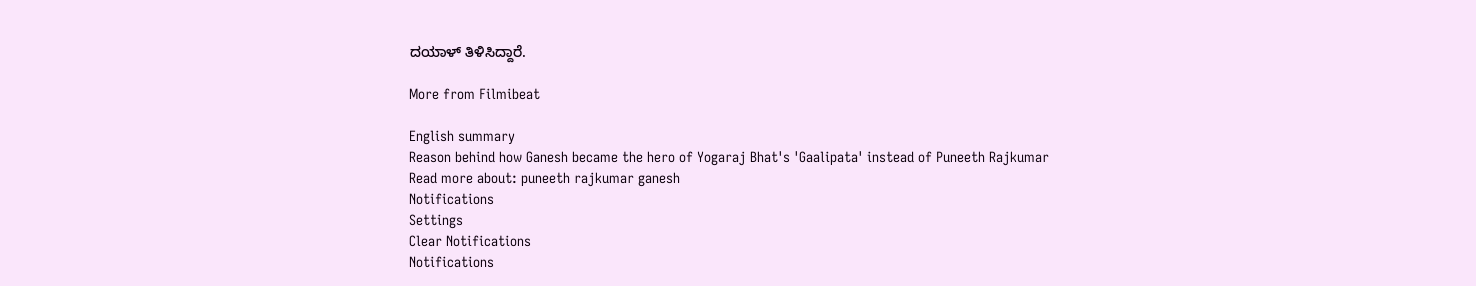ದಯಾಳ್ ತಿಳಿಸಿದ್ದಾರೆ.

More from Filmibeat

English summary
Reason behind how Ganesh became the hero of Yogaraj Bhat's 'Gaalipata' instead of Puneeth Rajkumar
Read more about: puneeth rajkumar ganesh
Notifications
Settings
Clear Notifications
Notifications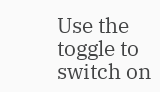Use the toggle to switch on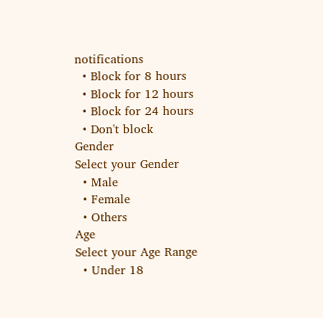notifications
  • Block for 8 hours
  • Block for 12 hours
  • Block for 24 hours
  • Don't block
Gender
Select your Gender
  • Male
  • Female
  • Others
Age
Select your Age Range
  • Under 18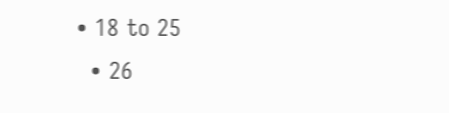• 18 to 25
  • 26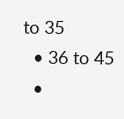to 35
  • 36 to 45
  •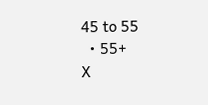45 to 55
  • 55+
X